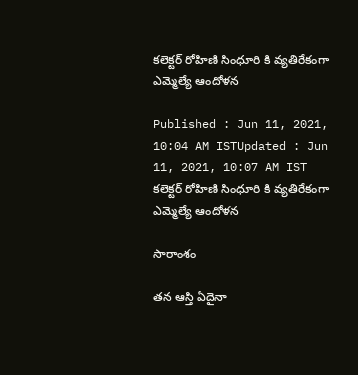కలెక్టర్ రోహిణి సింధూరి కి వ్యతిరేకంగా ఎమ్మెల్యే ఆందోళన

Published : Jun 11, 2021, 10:04 AM ISTUpdated : Jun 11, 2021, 10:07 AM IST
కలెక్టర్ రోహిణి సింధూరి కి వ్యతిరేకంగా ఎమ్మెల్యే ఆందోళన

సారాంశం

తన ఆస్తి ఏదైనా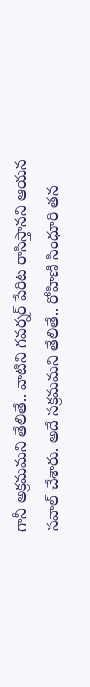గానీ అక్రమమని తేలితే.. వాటిని గవర్నర్ పేరిట రాసిస్తానని ఆయన సవాల్ చేశారు. అదే సక్రమమని తేలితే.. రోహిణి సింధూరి తన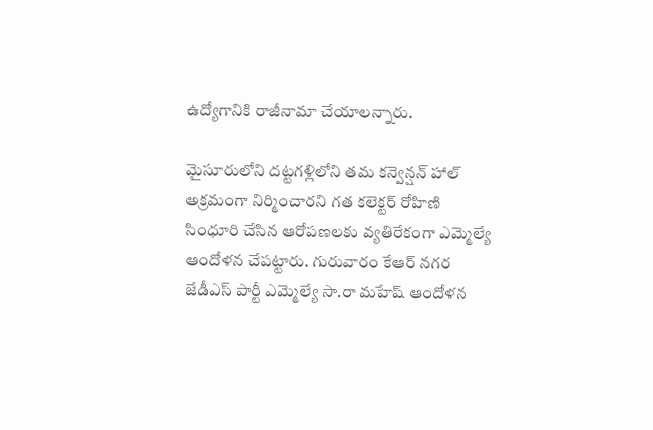ఉద్యోగానికి రాజీనామా చేయాలన్నారు.

మైసూరులోని దట్టగళ్లిలోని తమ కన్వెన్షన్ హాల్ అక్రమంగా నిర్మించారని గత కలెక్టర్ రోహిణి సింధూరి చేసిన ఆరోపణలకు వ్యతిరేకంగా ఎమ్మెల్యే ఆందోళన చేపట్టారు. గురువారం కేఆర్ నగర జేడీఎస్ పార్టీ ఎమ్మెల్యే సా.రా మహేష్ ఆందోళన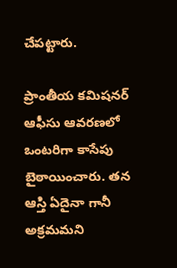చేపట్టారు.

ప్రాంతీయ కమిషనర్ ఆఫీసు ఆవరణలో  ఒంటరిగా కాసేపు బైఠాయించారు. తన ఆస్తి ఏదైనా గానీ అక్రమమని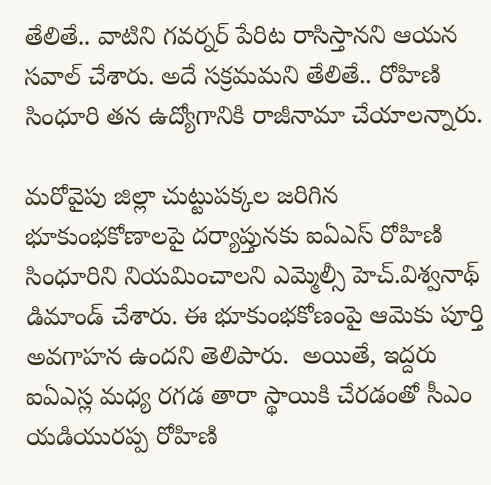తేలితే.. వాటిని గవర్నర్ పేరిట రాసిస్తానని ఆయన సవాల్ చేశారు. అదే సక్రమమని తేలితే.. రోహిణి సింధూరి తన ఉద్యోగానికి రాజీనామా చేయాలన్నారు.

మరోవైపు జిల్లా చుట్టుపక్కల జరిగిన భూకుంభకోణాలపై దర్యాప్తునకు ఐఏఎస్‌ రోహిణి సింధూరిని నియమించాలని ఎమ్మెల్సీ హెచ్‌.విశ్వనాథ్‌ డిమాండ్‌ చేశారు. ఈ భూకుంభకోణంపై ఆమెకు పూర్తి అవగాహన ఉందని తెలిపారు.  అయితే, ఇద్దరు ఐఏఎస్ల మధ్య రగడ తారా స్థాయికి చేరడంతో సీఎం యడియురప్ప రోహిణి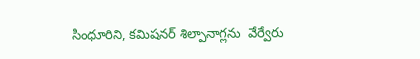సింధూరిని, కమిషనర్ శిల్పానాగ్లను  వేర్వేరు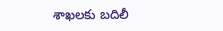శాఖలకు బదిలీ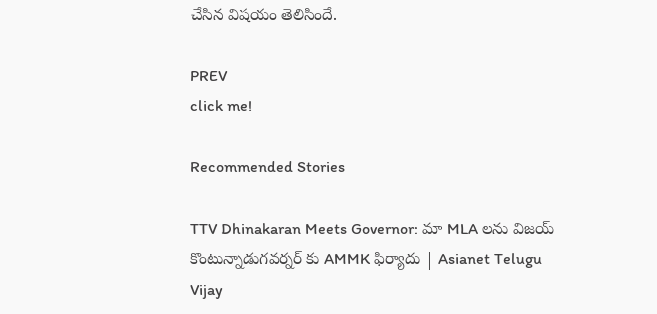చేసిన విషయం తెలిసిందే.

PREV
click me!

Recommended Stories

TTV Dhinakaran Meets Governor: మా MLA లను విజయ్ కొంటున్నాడుగవర్నర్ కు AMMK ఫిర్యాదు | Asianet Telugu
Vijay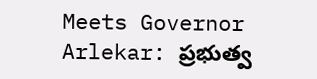Meets Governor Arlekar: ప్రభుత్వ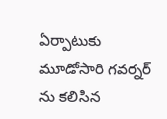ఏర్పాటుకు మూడోసారి గవర్నర్ ను కలిసిన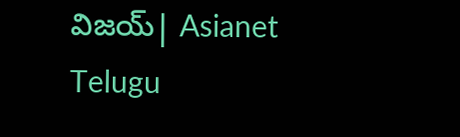విజయ్| Asianet Telugu